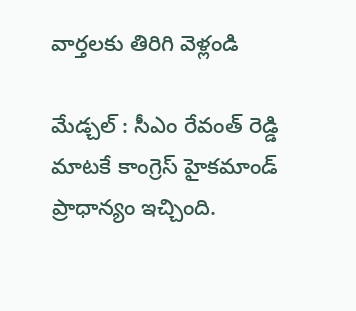వార్తలకు తిరిగి వెళ్లండి

మేడ్చల్ : సీఎం రేవంత్ రెడ్డి మాటకే కాంగ్రెస్ హైకమాండ్ ప్రాధాన్యం ఇచ్చింది.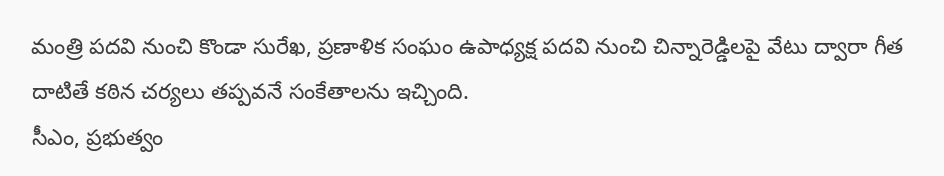మంత్రి పదవి నుంచి కొండా సురేఖ, ప్రణాళిక సంఘం ఉపాధ్యక్ష పదవి నుంచి చిన్నారెడ్డిలపై వేటు ద్వారా గీత దాటితే కఠిన చర్యలు తప్పవనే సంకేతాలను ఇచ్చింది.
సీఎం, ప్రభుత్వం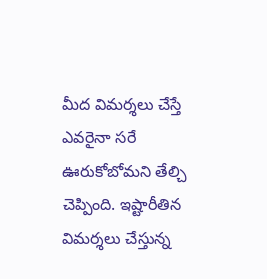మీద విమర్శలు చేస్తే ఎవరైనా సరే ఊరుకోబోమని తేల్చి చెప్పింది. ఇష్టారీతిన విమర్శలు చేస్తున్న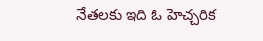నేతలకు ఇది ఓ హెచ్చరిక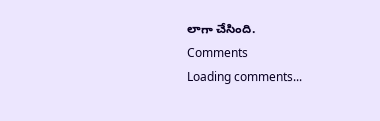లాగా చేసింది.
Comments
Loading comments...